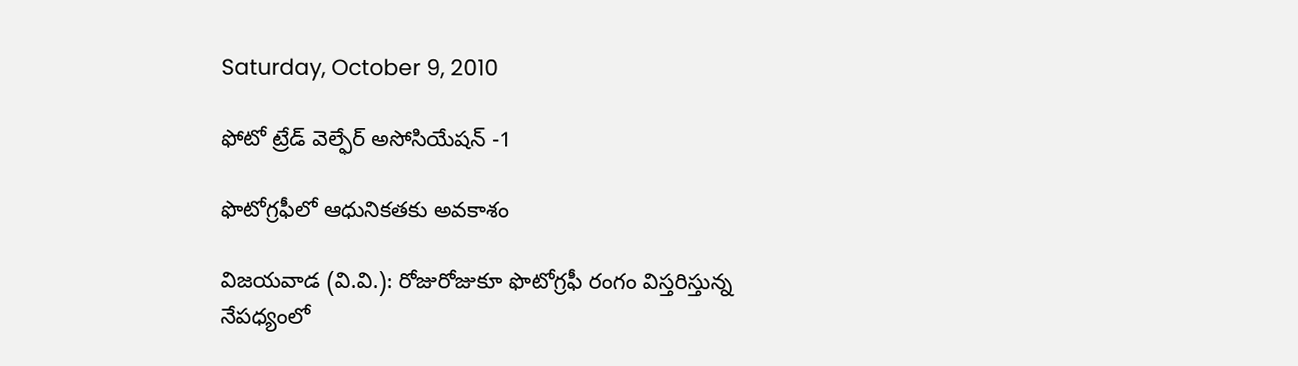Saturday, October 9, 2010

ఫోటో ట్రేడ్ వెల్ఫేర్ అసోసియేషన్ -1

ఫొటోగ్రఫీలో ఆధునికతకు అవకాశం

విజయవాడ (వి.వి.): రోజురోజుకూ ఫొటోగ్రఫీ రంగం విస్తరిస్తున్న నేపధ్యంలో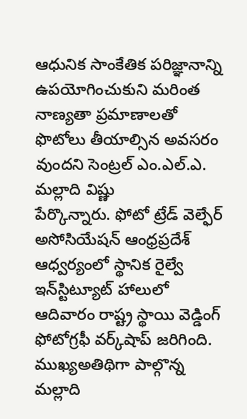ఆధునిక సాంకేతిక పరిజ్ఞానాన్ని ఉపయోగించుకుని మరింత నాణ్యతా ప్రమాణాలతో ఫొటోలు తీయాల్సిన అవసరం వుందని సెంట్రల్‌ ఎం.ఎల్‌.ఎ. మల్లాది విష్ణు
పేర్కొన్నారు. ఫోటో ట్రేడ్‌ వెల్ఫేర్‌ అసోసియేషన్‌ ఆంధ్రప్రదేశ్‌ ఆధ్వర్యంలో స్థానిక రైల్వే ఇన్‌స్టిట్యూట్‌ హాలులో ఆదివారం రాష్ట్ర స్థాయి వెడ్డింగ్‌ ఫోటోగ్రఫీ వర్క్‌షాప్‌ జరిగింది. ముఖ్యఅతిథిగా పాల్గొన్న మల్లాది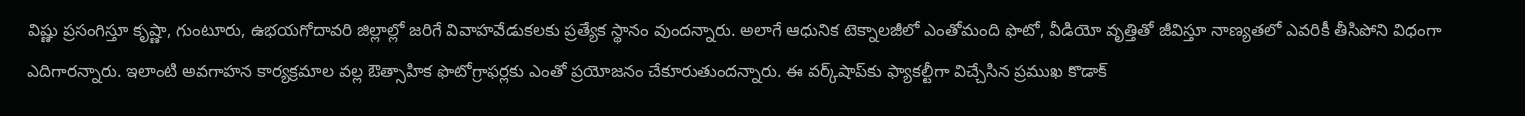విష్ణు ప్రసంగిస్తూ కృష్ణా, గుంటూరు, ఉభయగోదావరి జిల్లాల్లో జరిగే వివాహవేడుకలకు ప్రత్యేక స్థానం వుందన్నారు. అలాగే ఆధునిక టెక్నాలజీలో ఎంతోమంది ఫొటో, వీడియో వృత్తితో జీవిస్తూ నాణ్యతలో ఎవరికీ తీసిపోని విధంగా ఎదిగారన్నారు. ఇలాంటి అవగాహన కార్యక్రమాల వల్ల ఔత్సాహిక ఫొటోగ్రాఫర్లకు ఎంతో ప్రయోజనం చేకూరుతుందన్నారు. ఈ వర్క్‌షాప్‌కు ఫ్యాకల్టీగా విచ్చేసిన ప్రముఖ కొడాక్‌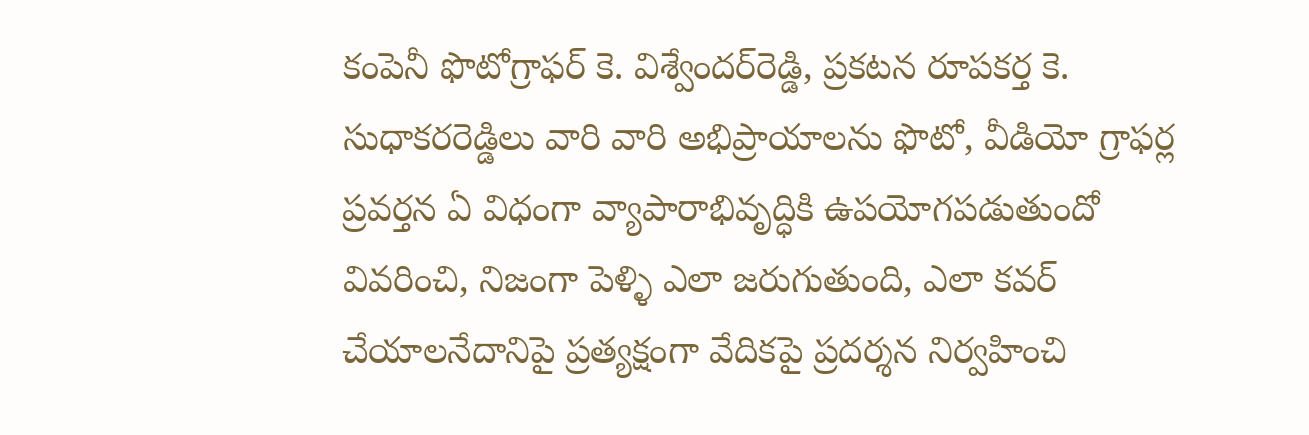కంపెనీ ఫొటోగ్రాఫర్‌ కె. విశ్వేందర్‌రెడ్డి, ప్రకటన రూపకర్త కె. సుధాకరరెడ్డిలు వారి వారి అభిప్రాయాలను ఫొటో, వీడియో గ్రాఫర్ల ప్రవర్తన ఏ విధంగా వ్యాపారాభివృద్ధికి ఉపయోగపడుతుందో వివరించి, నిజంగా పెళ్ళి ఎలా జరుగుతుంది, ఎలా కవర్‌ చేయాలనేదానిపై ప్రత్యక్షంగా వేదికపై ప్రదర్శన నిర్వహించి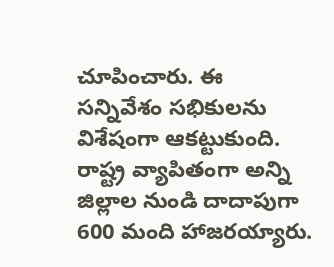చూపించారు. ఈ సన్నివేశం సభికులను విశేషంగా ఆకట్టుకుంది. రాష్ట్ర వ్యాపితంగా అన్ని జిల్లాల నుండి దాదాపుగా 600 మంది హాజరయ్యారు.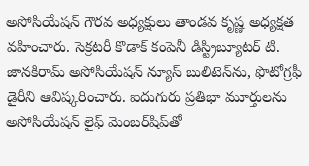అసోసియేషన్‌ గౌరవ అధ్యక్షులు తాండవ కృష్ణ అధ్యక్షత వహించారు. సెక్రటరీ కొడాక్‌ కంపెనీ డిస్ట్రిబ్యూటర్‌ టి. జానకిరామ్‌ అసోసియేషన్‌ న్యూస్‌ బులిటెన్‌ను, ఫొటోగ్రఫీ డైరీని ఆవిష్కరించారు. ఐదుగురు ప్రతిభా మూర్తులను అసోసియేషన్‌ లైఫ్‌ మెంబర్‌షిప్‌తో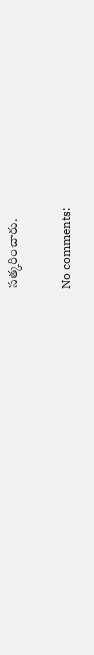సత్కరించారు.

No comments: